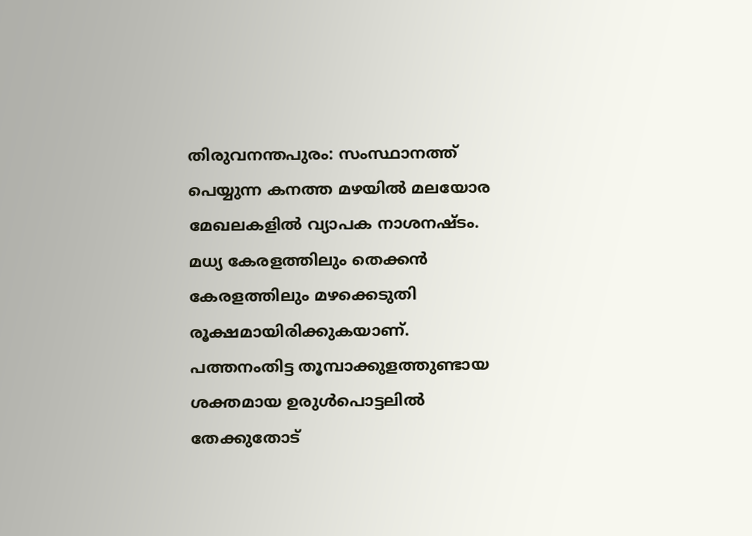തിരുവനന്തപുരം: സംസ്ഥാനത്ത് പെയ്യുന്ന കനത്ത മഴയിൽ മലയോര മേഖലകളിൽ വ്യാപക നാശനഷ്ടം. മധ്യ കേരളത്തിലും തെക്കൻ കേരളത്തിലും മഴക്കെടുതി രൂക്ഷമായിരിക്കുകയാണ്. പത്തനംതിട്ട തൂമ്പാക്കുളത്തുണ്ടായ ശക്തമായ ഉരുൾപൊട്ടലിൽ തേക്കുതോട്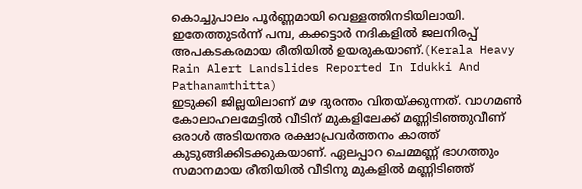കൊച്ചുപാലം പൂർണ്ണമായി വെള്ളത്തിനടിയിലായി. ഇതേത്തുടർന്ന് പമ്പ, കക്കട്ടാർ നദികളിൽ ജലനിരപ്പ് അപകടകരമായ രീതിയിൽ ഉയരുകയാണ്.(Kerala Heavy Rain Alert Landslides Reported In Idukki And Pathanamthitta)
ഇടുക്കി ജില്ലയിലാണ് മഴ ദുരന്തം വിതയ്ക്കുന്നത്. വാഗമൺ കോലാഹലമേട്ടിൽ വീടിന് മുകളിലേക്ക് മണ്ണിടിഞ്ഞുവീണ് ഒരാൾ അടിയന്തര രക്ഷാപ്രവർത്തനം കാത്ത് കുടുങ്ങിക്കിടക്കുകയാണ്. ഏലപ്പാറ ചെമ്മണ്ണ് ഭാഗത്തും സമാനമായ രീതിയിൽ വീടിനു മുകളിൽ മണ്ണിടിഞ്ഞ്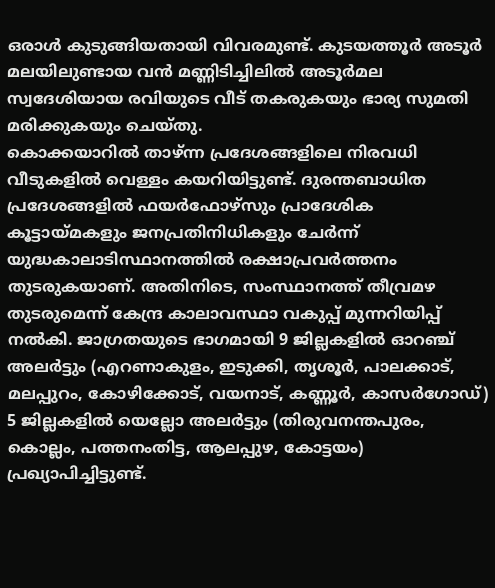ഒരാൾ കുടുങ്ങിയതായി വിവരമുണ്ട്. കുടയത്തൂർ അടൂർ മലയിലുണ്ടായ വൻ മണ്ണിടിച്ചിലിൽ അടൂർമല സ്വദേശിയായ രവിയുടെ വീട് തകരുകയും ഭാര്യ സുമതി മരിക്കുകയും ചെയ്തു.
കൊക്കയാറിൽ താഴ്ന്ന പ്രദേശങ്ങളിലെ നിരവധി വീടുകളിൽ വെള്ളം കയറിയിട്ടുണ്ട്. ദുരന്തബാധിത പ്രദേശങ്ങളിൽ ഫയർഫോഴ്സും പ്രാദേശിക കൂട്ടായ്മകളും ജനപ്രതിനിധികളും ചേർന്ന് യുദ്ധകാലാടിസ്ഥാനത്തിൽ രക്ഷാപ്രവർത്തനം തുടരുകയാണ്. അതിനിടെ, സംസ്ഥാനത്ത് തീവ്രമഴ തുടരുമെന്ന് കേന്ദ്ര കാലാവസ്ഥാ വകുപ്പ് മുന്നറിയിപ്പ് നൽകി. ജാഗ്രതയുടെ ഭാഗമായി 9 ജില്ലകളിൽ ഓറഞ്ച് അലർട്ടും (എറണാകുളം, ഇടുക്കി, തൃശൂർ, പാലക്കാട്, മലപ്പുറം, കോഴിക്കോട്, വയനാട്, കണ്ണൂർ, കാസർഗോഡ്) 5 ജില്ലകളിൽ യെല്ലോ അലർട്ടും (തിരുവനന്തപുരം, കൊല്ലം, പത്തനംതിട്ട, ആലപ്പുഴ, കോട്ടയം) പ്രഖ്യാപിച്ചിട്ടുണ്ട്.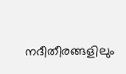നദീതീരങ്ങളിലും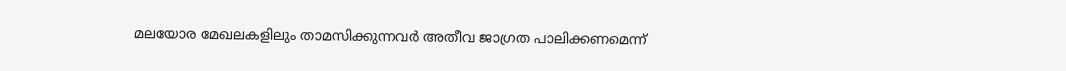മലയോര മേഖലകളിലും താമസിക്കുന്നവർ അതീവ ജാഗ്രത പാലിക്കണമെന്ന്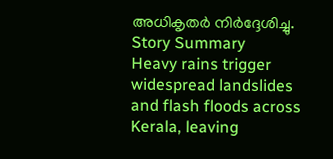അധികൃതർ നിർദ്ദേശിച്ചു.
Story Summary
Heavy rains trigger widespread landslides and flash floods across Kerala, leaving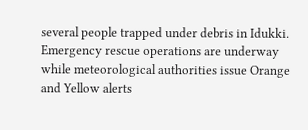several people trapped under debris in Idukki. Emergency rescue operations are underway while meteorological authorities issue Orange and Yellow alerts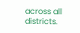across all districts.